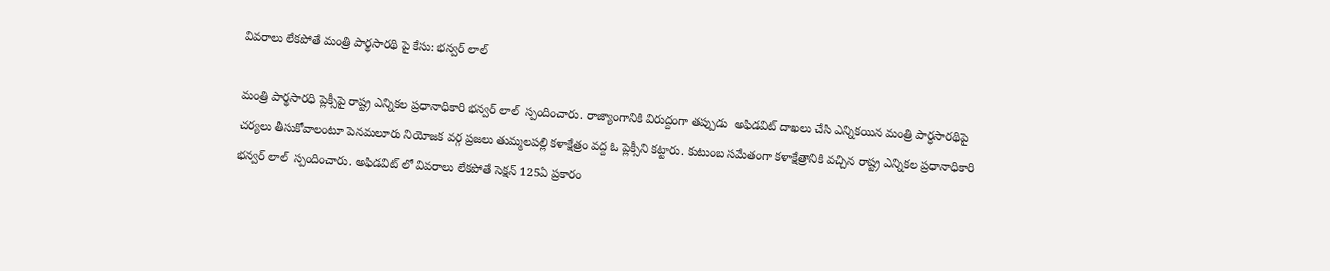వివరాలు లేకపోతే మంత్రి పార్థసారథి పై కేసు: భన్వర్ లాల్

మంత్రి పార్థసారధి ప్లెక్సీపై రాష్ట్ర ఎన్నికల ప్రధానాధికారి భన్వర్ లాల్  స్పందించారు. రాజ్యాంగానికి విరుద్దంగా తప్పుడు  అఫిడవిట్ దాఖలు చేసి ఎన్నికయిన మంత్రి పార్ధసారథిపై చర్యలు తీసుకోవాలంటూ పెనమలూరు నియోజక వర్గ ప్రజలు తుమ్మలపల్లి కళాక్షేత్రం వద్ద ఓ ప్లెక్సీని కట్టారు. కుటుంబ సమేతంగా కళాక్షేత్రానికి వచ్చిన రాష్ట్ర ఎన్నికల ప్రధానాధికారి భన్వర్ లాల్  స్పందించారు. అఫిడవిట్ లో వివరాలు లేకపోతే సెక్షన్ 125ఏ ప్రకారం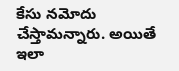కేసు నమోదు చేస్తామన్నారు. అయితే ఇలా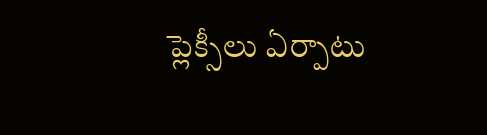ప్లెక్సీలు ఏర్పాటు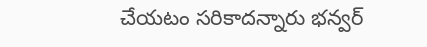చేయటం సరికాదన్నారు భన్వర్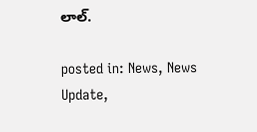లాల్.

posted in: News, News Update,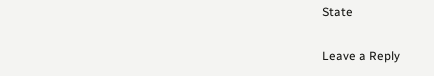State

Leave a Reply